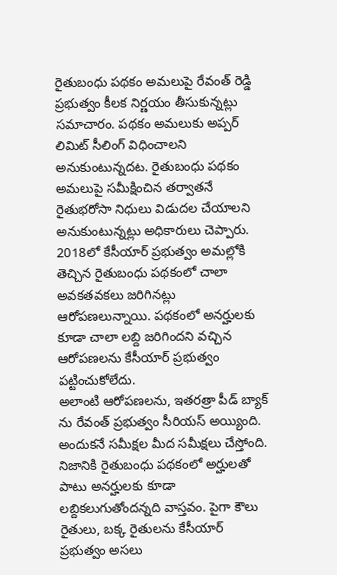రైతుబంధు పథకం అమలుపై రేవంత్ రెడ్డి ప్రభుత్వం కీలక నిర్ణయం తీసుకున్నట్లు సమాచారం. పథకం అమలుకు అప్పర్ లిమిట్ సీలింగ్ విధించాలని అనుకుంటున్నదట. రైతుబంధు పథకం అమలుపై సమీక్షించిన తర్వాతనే రైతుభరోసా నిధులు విడుదల చేయాలని అనుకుంటున్నట్లు అధికారులు చెప్పారు. 2018లో కేసీయార్ ప్రభుత్వం అమల్లోకి తెచ్చిన రైతుబంధు పథకంలో చాలా అవకతవకలు జరిగినట్లు ఆరోపణలున్నాయి. పథకంలో అనర్హులకు కూడా చాలా లబ్ది జరిగిందని వచ్చిన ఆరోపణలను కేసీయార్ ప్రభుత్వం పట్టించుకోలేదు.
అలాంటి ఆరోపణలను, ఇతరత్రా పీడ్ బ్యాక్ ను రేవంత్ ప్రభుత్వం సీరియస్ అయ్యింది. అందుకనే సమీక్షల మీద సమీక్షలు చేస్తోంది. నిజానికి రైతుబంధు పథకంలో అర్హులతో పాటు అనర్హులకు కూడా లబ్దికలుగుతోందన్నది వాస్తవం. పైగా కౌలు రైతులు, బక్క రైతులను కేసీయార్ ప్రభుత్వం అసలు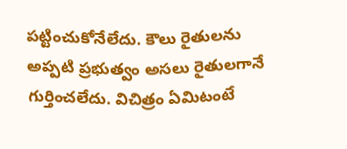పట్టించుకోనేలేదు. కౌలు రైతులను అప్పటి ప్రభుత్వం అసలు రైతులగానే గుర్తించలేదు. విచిత్రం ఏమిటంటే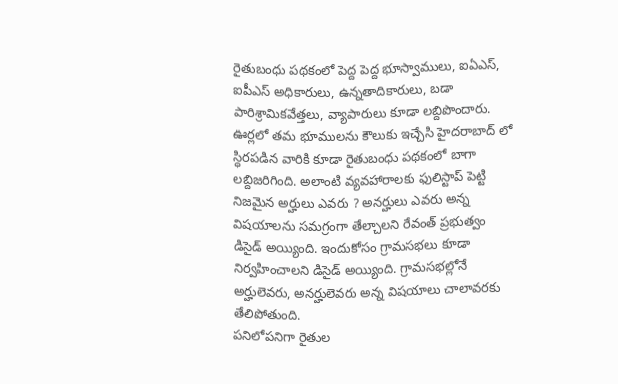రైతుబంధు పథకంలో పెద్ద పెద్ద భూస్వాములు, ఐఏఎస్, ఐపీఎస్ అధికారులు, ఉన్నతాదికారులు, బడా పారిశ్రామికవేత్తలు, వ్యాపారులు కూడా లబ్దిపొందారు.
ఊర్లలో తమ భూములను కౌలుకు ఇచ్చేసి హైదరాబాద్ లో స్ధిరపడిన వారికి కూడా రైతుబంధు పథకంలో బాగా లబ్దిజరిగింది. అలాంటి వ్యవహారాలకు ఫులిస్టాప్ పెట్టి నిజమైన అర్హులు ఎవరు ? అనర్హులు ఎవరు అన్న విషయాలను సమగ్రంగా తేల్చాలని రేవంత్ ప్రభుత్వం డిసైడ్ అయ్యింది. ఇందుకోసం గ్రామసభలు కూడా నిర్వహించాలని డిసైడ్ అయ్యింది. గ్రామసభల్లోనే అర్హులెవరు, అనర్హులెవరు అన్న విషయాలు చాలావరకు తేలిపోతుంది.
పనిలోపనిగా రైతుల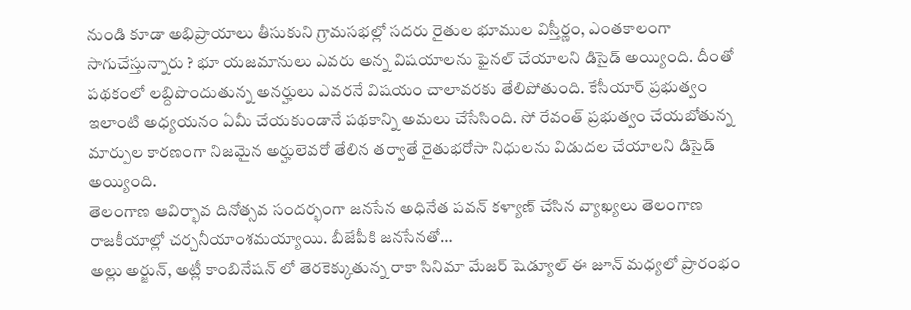నుండి కూడా అభిప్రాయాలు తీసుకుని గ్రామసభల్లో సదరు రైతుల భూముల విస్తీర్ణం, ఎంతకాలంగా సాగుచేస్తున్నారు ? భూ యజమానులు ఎవరు అన్న విషయాలను ఫైనల్ చేయాలని డిసైడ్ అయ్యింది. దీంతో పథకంలో లబ్దిపొందుతున్న అనర్హులు ఎవరనే విషయం చాలావరకు తేలిపోతుంది. కేసీయార్ ప్రభుత్వం ఇలాంటి అధ్యయనం ఏమీ చేయకుండానే పథకాన్ని అమలు చేసేసింది. సో రేవంత్ ప్రభుత్వం చేయబోతున్న మార్పుల కారణంగా నిజమైన అర్హులెవరో తేలిన తర్వాతే రైతుభరోసా నిధులను విడుదల చేయాలని డిసైడ్ అయ్యింది.
తెలంగాణ ఆవిర్భావ దినోత్సవ సందర్భంగా జనసేన అధినేత పవన్ కళ్యాణ్ చేసిన వ్యాఖ్యలు తెలంగాణ రాజకీయాల్లో చర్చనీయాంశమయ్యాయి. బీజేపీకి జనసేనతో…
అల్లు అర్జున్, అట్లీ కాంబినేషన్ లో తెరకెక్కుతున్న రాకా సినిమా మేజర్ షెడ్యూల్ ఈ జూన్ మధ్యలో ప్రారంభం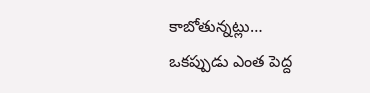కాబోతున్నట్లు…
ఒకప్పుడు ఎంత పెద్ద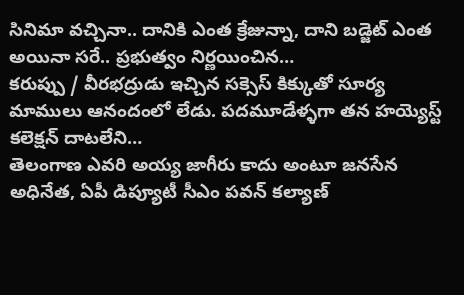సినిమా వచ్చినా.. దానికి ఎంత క్రేజున్నా, దాని బడ్జెట్ ఎంత అయినా సరే.. ప్రభుత్వం నిర్ణయించిన…
కరుప్పు / వీరభద్రుడు ఇచ్చిన సక్సెస్ కిక్కుతో సూర్య మాములు ఆనందంలో లేడు. పదమూడేళ్ళగా తన హయ్యెస్ట్ కలెక్షన్ దాటలేని…
తెలంగాణ ఎవరి అయ్య జాగీరు కాదు అంటూ జనసేన అధినేత, ఏపీ డిప్యూటీ సీఎం పవన్ కల్యాణ్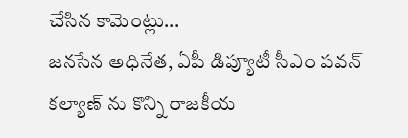చేసిన కామెంట్లు…
జనసేన అధినేత, ఏపీ డిప్యూటీ సీఎం పవన్ కల్యాణ్ ను కొన్ని రాజకీయ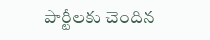పార్టీలకు చెందిన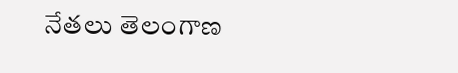నేతలు తెలంగాణ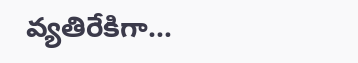వ్యతిరేకిగా…